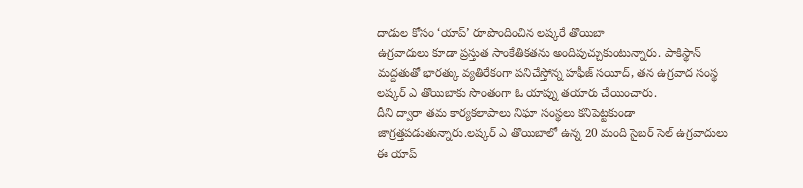దాడుల కోసం ‘యాప్’ రూపొందించిన లష్కరే తొయిబా
ఉగ్రవాదులు కూడా ప్రస్తుత సాంకేతికతను అందిపుచ్చుకుంటున్నారు. పాకిస్థాన్ మద్దతుతో భారత్కు వ్యతిరేకంగా పనిచేస్తోన్న హఫీజ్ సయీద్, తన ఉగ్రవాద సంస్థ లష్కర్ ఎ తొయిబాకు సొంతంగా ఓ యాప్ను తయారు చేయించారు.
దీని ద్వారా తమ కార్యకలాపాలు నిఘా సంస్థలు కనిపెట్టకుండా జాగ్రత్తపడుతున్నారు.లష్కర్ ఎ తొయిబాలో ఉన్న 20 మంది సైబర్ సెల్ ఉగ్రవాదులు ఈ యాప్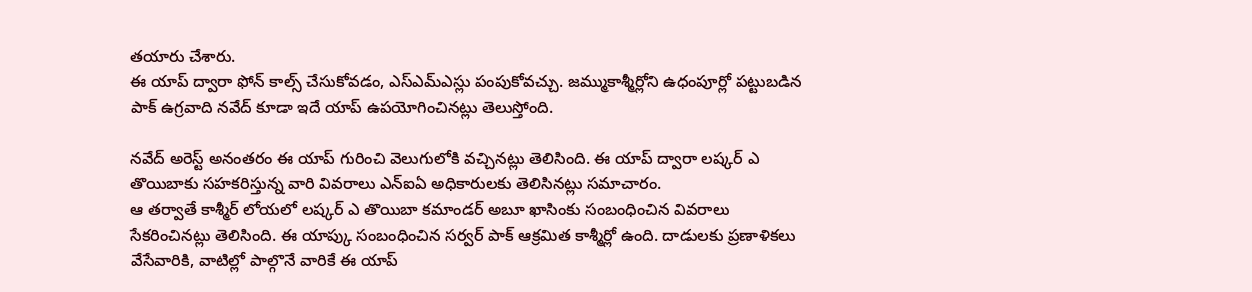తయారు చేశారు.
ఈ యాప్ ద్వారా ఫోన్ కాల్స్ చేసుకోవడం, ఎస్ఎమ్ఎస్లు పంపుకోవచ్చు. జమ్ముకాశ్మీర్లోని ఉధంపూర్లో పట్టుబడిన పాక్ ఉగ్రవాది నవేద్ కూడా ఇదే యాప్ ఉపయోగించినట్లు తెలుస్తోంది.

నవేద్ అరెస్ట్ అనంతరం ఈ యాప్ గురించి వెలుగులోకి వచ్చినట్లు తెలిసింది. ఈ యాప్ ద్వారా లష్కర్ ఎ తొయిబాకు సహకరిస్తున్న వారి వివరాలు ఎన్ఐఏ అధికారులకు తెలిసినట్లు సమాచారం.
ఆ తర్వాతే కాశ్మీర్ లోయలో లష్కర్ ఎ తొయిబా కమాండర్ అబూ ఖాసింకు సంబంధించిన వివరాలు సేకరించినట్లు తెలిసింది. ఈ యాప్కు సంబంధించిన సర్వర్ పాక్ ఆక్రమిత కాశ్మీర్లో ఉంది. దాడులకు ప్రణాళికలు వేసేవారికి, వాటిల్లో పాల్గొనే వారికే ఈ యాప్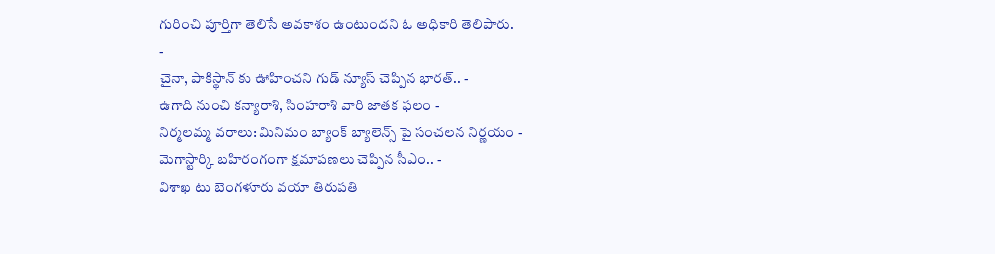గురించి పూర్తిగా తెలిసే అవకాశం ఉంటుందని ఓ అధికారి తెలిపారు.
-
చైనా, పాకిస్థాన్ కు ఊహించని గుడ్ న్యూస్ చెప్పిన భారత్.. -
ఉగాది నుంచి కన్యారాశి, సింహరాశి వారి జాతక ఫలం -
నిర్మలమ్మ వరాలు: మినిమం బ్యాంక్ బ్యాలెన్స్ పై సంచలన నిర్ణయం -
మెగాస్టార్కి బహిరంగంగా క్షమాపణలు చెప్పిన సీఎం.. -
విశాఖ టు బెంగళూరు వయా తిరుపతి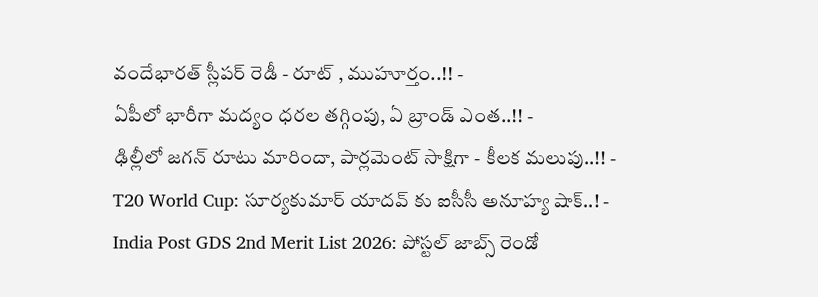వందేభారత్ స్లీపర్ రెడీ - రూట్ , ముహూర్తం..!! -
ఏపీలో భారీగా మద్యం ధరల తగ్గింపు, ఏ బ్రాండ్ ఎంత..!! -
ఢిల్లీలో జగన్ రూటు మారిందా, పార్లమెంట్ సాక్షిగా - కీలక మలుపు..!! -
T20 World Cup: సూర్యకుమార్ యాదవ్ కు ఐసీసీ అనూహ్య షాక్..! -
India Post GDS 2nd Merit List 2026: పోస్టల్ జాబ్స్ రెండో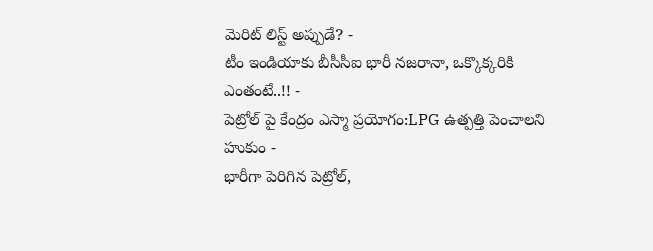మెరిట్ లిస్ట్ అప్పుడే? -
టీం ఇండియాకు బీసీసీఐ భారీ నజరానా, ఒక్కొక్కరికి ఎంతంటే..!! -
పెట్రోల్ పై కేంద్రం ఎస్మా ప్రయోగం:LPG ఉత్పత్తి పెంచాలని హుకుం -
భారీగా పెరిగిన పెట్రోల్,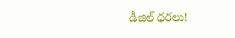డీజిల్ ధరలు!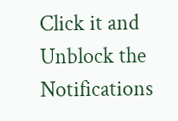Click it and Unblock the Notifications